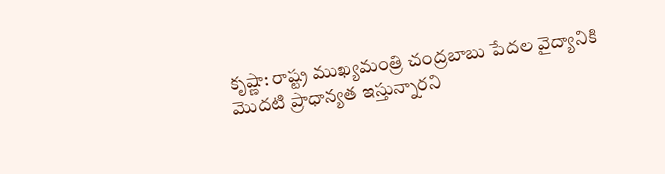కృష్ణా: రాష్ట్ర ముఖ్యమంత్రి చంద్రబాబు పేదల వైద్యానికి మొదటి ప్రాధాన్యత ఇస్తున్నారని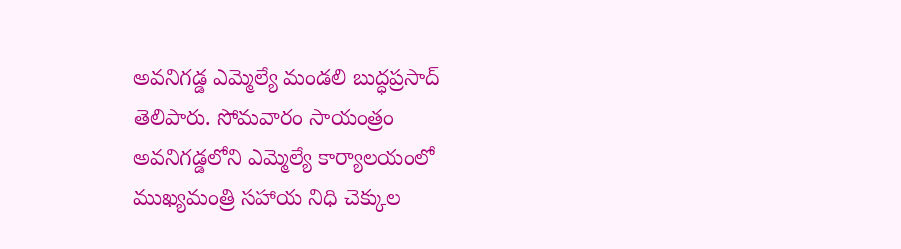అవనిగడ్డ ఎమ్మెల్యే మండలి బుద్ధప్రసాద్ తెలిపారు. సోమవారం సాయంత్రం అవనిగడ్డలోని ఎమ్మెల్యే కార్యాలయంలో ముఖ్యమంత్రి సహాయ నిధి చెక్కుల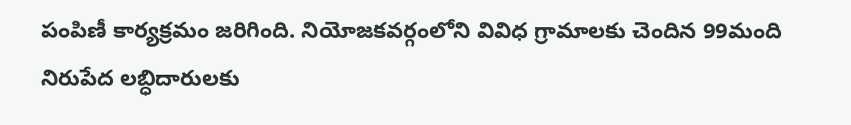పంపిణీ కార్యక్రమం జరిగింది. నియోజకవర్గంలోని వివిధ గ్రామాలకు చెందిన 99మంది నిరుపేద లబ్ధిదారులకు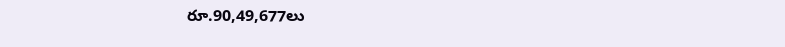రూ.90,49,677లు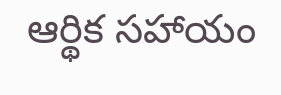ఆర్థిక సహాయం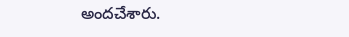అందచేశారు.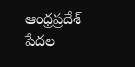ఆంధ్రప్రదేశ్
పేదల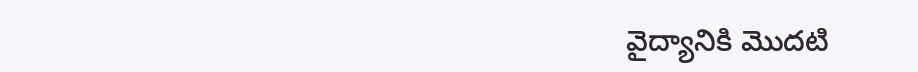వైద్యానికి మొదటి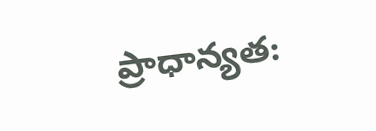ప్రాధాన్యత: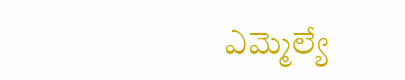ఎమ్మెల్యే